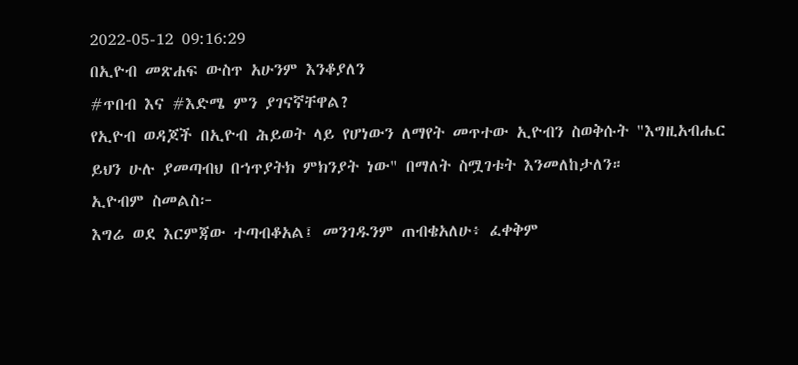2022-05-12 09:16:29
በኢዮብ መጽሐፍ ውስጥ አሁንም እንቆያለን
#ጥበብ እና #እድሜ ምን ያገናኛቸዋል?
የኢዮብ ወዳጆች በኢዮብ ሕይወት ላይ የሆነውን ለማየት መጥተው ኢዮብን ስወቅሱት "እግዚአብሔር ይህን ሁሉ ያመጣብህ በኀጥያትክ ምክንያት ነው" በማለት ስሟገቱት እንመለከታለን።
ኢዮብም ስመልስ፦
እግሬ ወደ እርምጃው ተጣብቆአል፤ መንገዱንም ጠብቄአለሁ፥ ፈቀቅም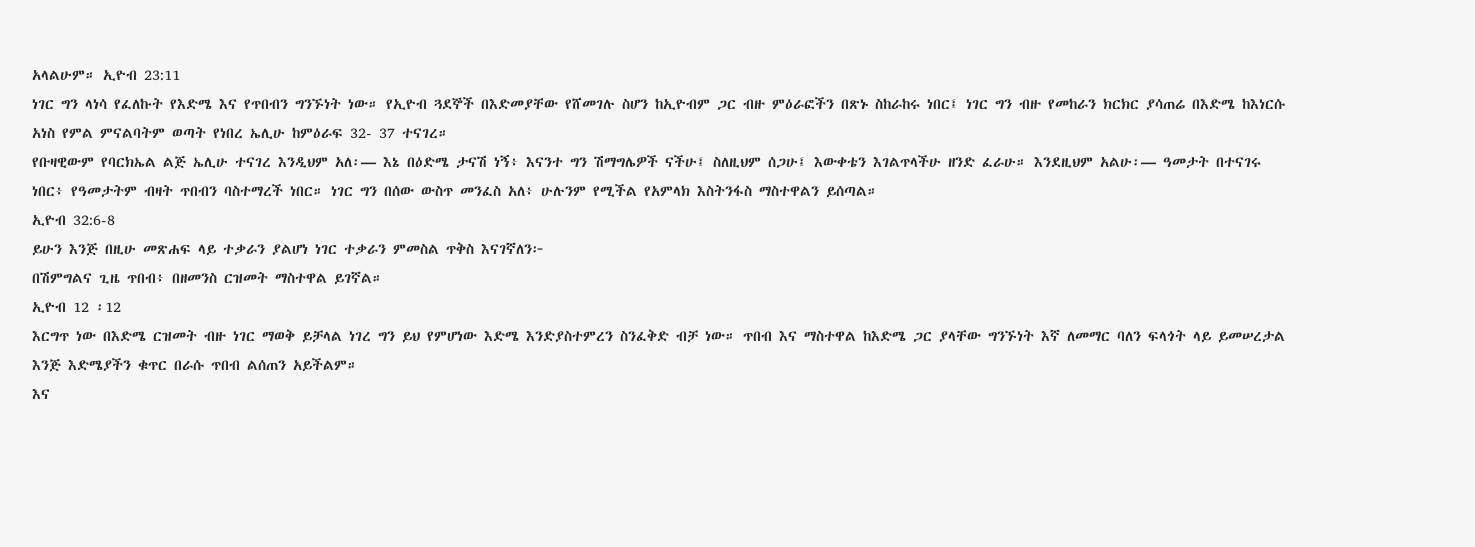አላልሁም። ኢዮብ 23:11
ነገር ግን ላነሳ የፈለኩት የእድሜ እና የጥበብን ግንኙነት ነው። የኢዮብ ጓደኞች በእድመያቸው የሸመገሉ ስሆን ከኢዮብም ጋር ብዙ ምዕራፎችን በጽኑ ስከራከሩ ነበር፤ ነገር ግን ብዙ የመከራን ክርክር ያሳጠሬ በእድሜ ከእነርሱ አነስ የምል ምናልባትም ወጣት የነበረ ኤሊሁ ከምዕራፍ 32- 37 ተናገረ።
የቡዛዊውም የባርክኤል ልጅ ኤሊሁ ተናገረ እንዲህም አለ፡— እኔ በዕድሜ ታናሽ ነኝ፥ እናንተ ግን ሽማግሌዎች ናችሁ፤ ስለዚህም ሰጋሁ፤ እውቀቴን እገልጥላችሁ ዘንድ ፈራሁ። እንደዚህም አልሁ፡— ዓመታት በተናገሩ ነበር፥ የዓመታትም ብዛት ጥበብን ባስተማረች ነበር። ነገር ግን በሰው ውስጥ መንፈስ አለ፥ ሁሉንም የሚችል የአምላክ እስትንፋስ ማስተዋልን ይሰጣል።
ኢዮብ 32:6-8
ይሁን እንጅ በዚሁ መጽሐፍ ላይ ተቃራን ያልሆነ ነገር ተቃራን ምመስል ጥቅስ እናገኛለን፦
በሽምግልና ጊዜ ጥበብ፥ በዘመንስ ርዝመት ማስተዋል ይገኛል።
ኢዮብ 12 ፡12
እርግጥ ነው በእድሜ ርዝመት ብዙ ነገር ማወቅ ይቻላል ነገረ ግን ይህ የምሆነው እድሜ እንድያስተምረን ስንፈቅድ ብቻ ነው። ጥበብ እና ማስተዋል ከእድሜ ጋር ያላቸው ግንኙነት እኛ ለመማር ባለን ፍላጎት ላይ ይመሠረታል እንጅ እድሜያችን ቁጥር በራሱ ጥበብ ልሰጠን አይችልም።
እና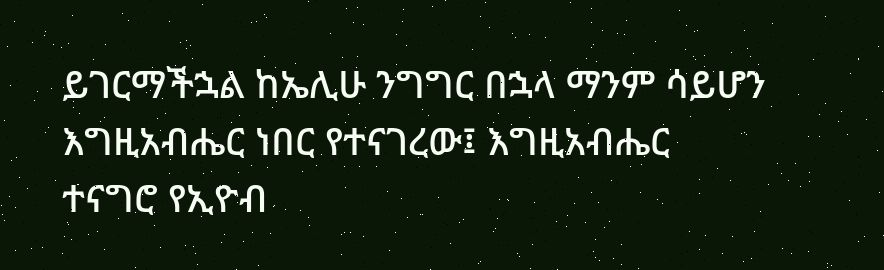ይገርማችኋል ከኤሊሁ ንግግር በኋላ ማንም ሳይሆን እግዚአብሔር ነበር የተናገረው፤ እግዚአብሔር ተናግሮ የኢዮብ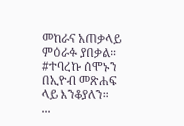መከራና አጠቃላይ ምዕራፉ ያበቃል።
#ተባረኩ ሰሞኑን በኢዮብ መጽሐፍ ላይ እንቆያለን።
...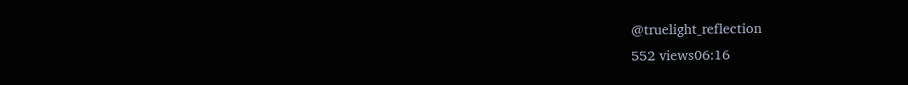@truelight_reflection
552 views06:16